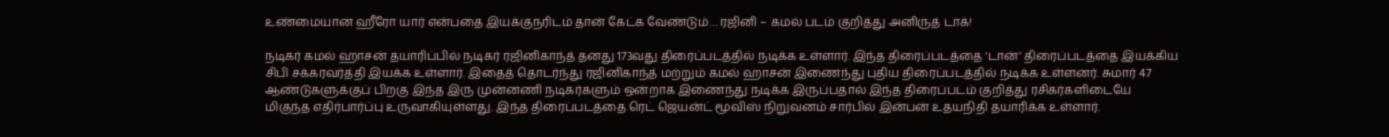உண்மையான ஹீரோ யார் என்பதை இயக்குநரிடம் தான் கேட்க வேண்டும்… ரஜினி – கமல் படம் குறித்து அனிருத் டாக்!

நடிகர் கமல் ஹாசன் தயாரிப்பில் நடிகர் ரஜினிகாந்த் தனது 173வது திரைப்படத்தில் நடிக்க உள்ளார். இந்த திரைப்படத்தை ‘டான்’ திரைப்படத்தை இயக்கிய சிபி சக்கரவர்த்தி இயக்க உள்ளார். இதைத் தொடர்ந்து ரஜினிகாந்த் மற்றும் கமல் ஹாசன் இணைந்து புதிய திரைப்படத்தில் நடிக்க உள்ளனர். சுமார் 47 ஆண்டுகளுக்குப் பிறகு இந்த இரு முன்னணி நடிகர்களும் ஒன்றாக இணைந்து நடிக்க இருப்பதால் இந்த திரைப்படம் குறித்து ரசிகர்களிடையே மிகுந்த எதிர்பார்ப்பு உருவாகியுள்ளது. இந்த திரைப்படத்தை ரெட் ஜெயன்ட் மூவிஸ் நிறுவனம் சார்பில் இன்பன் உதயநிதி தயாரிக்க உள்ளார்.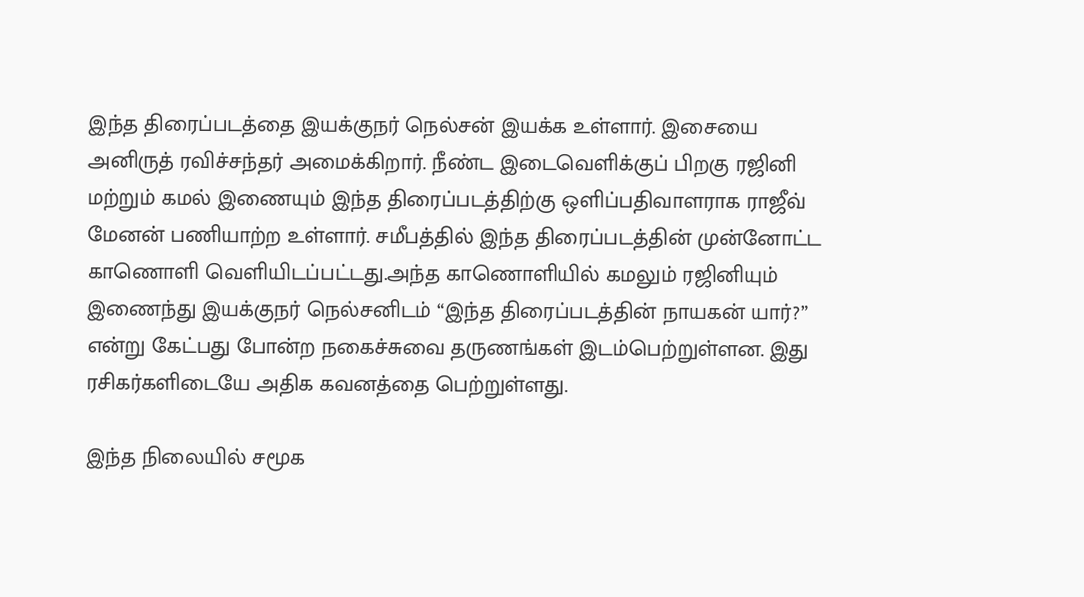இந்த திரைப்படத்தை இயக்குநர் நெல்சன் இயக்க உள்ளார். இசையை அனிருத் ரவிச்சந்தர் அமைக்கிறார். நீண்ட இடைவெளிக்குப் பிறகு ரஜினி மற்றும் கமல் இணையும் இந்த திரைப்படத்திற்கு ஒளிப்பதிவாளராக ராஜீவ் மேனன் பணியாற்ற உள்ளார். சமீபத்தில் இந்த திரைப்படத்தின் முன்னோட்ட காணொளி வெளியிடப்பட்டது.அந்த காணொளியில் கமலும் ரஜினியும் இணைந்து இயக்குநர் நெல்சனிடம் “இந்த திரைப்படத்தின் நாயகன் யார்?” என்று கேட்பது போன்ற நகைச்சுவை தருணங்கள் இடம்பெற்றுள்ளன. இது ரசிகர்களிடையே அதிக கவனத்தை பெற்றுள்ளது.

இந்த நிலையில் சமூக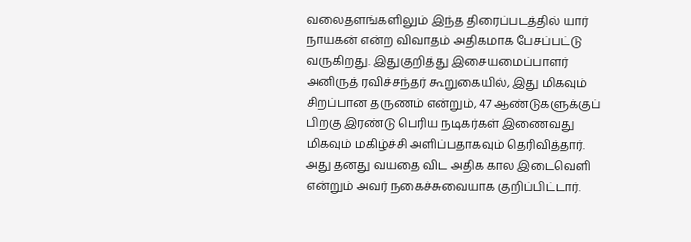வலைதளங்களிலும் இந்த திரைப்படத்தில் யார் நாயகன் என்ற விவாதம் அதிகமாக பேசப்பட்டு வருகிறது. இதுகுறித்து இசையமைப்பாளர் அனிருத் ரவிச்சந்தர் கூறுகையில், இது மிகவும் சிறப்பான தருணம் என்றும், 47 ஆண்டுகளுக்குப் பிறகு இரண்டு பெரிய நடிகர்கள் இணைவது மிகவும் மகிழ்ச்சி அளிப்பதாகவும் தெரிவித்தார். அது தனது வயதை விட அதிக கால இடைவெளி என்றும் அவர் நகைச்சுவையாக குறிப்பிட்டார்.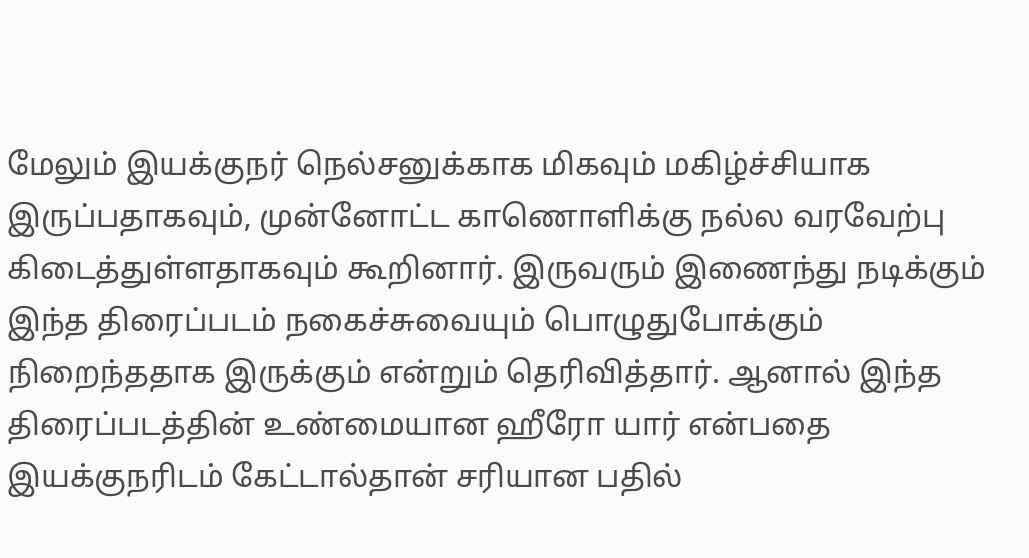மேலும் இயக்குநர் நெல்சனுக்காக மிகவும் மகிழ்ச்சியாக இருப்பதாகவும், முன்னோட்ட காணொளிக்கு நல்ல வரவேற்பு கிடைத்துள்ளதாகவும் கூறினார். இருவரும் இணைந்து நடிக்கும் இந்த திரைப்படம் நகைச்சுவையும் பொழுதுபோக்கும் நிறைந்ததாக இருக்கும் என்றும் தெரிவித்தார். ஆனால் இந்த திரைப்படத்தின் உண்மையான ஹீரோ யார் என்பதை இயக்குநரிடம் கேட்டால்தான் சரியான பதில்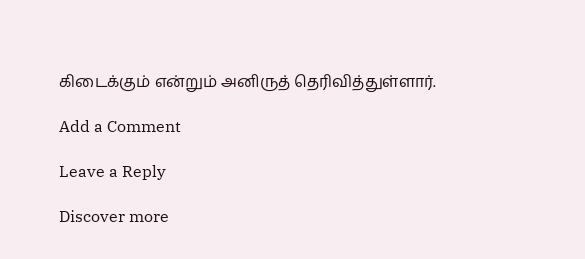கிடைக்கும் என்றும் அனிருத் தெரிவித்துள்ளார்.

Add a Comment

Leave a Reply

Discover more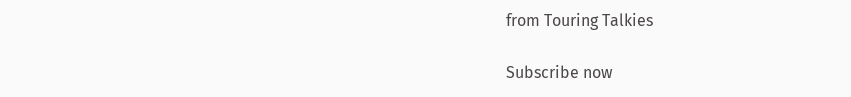from Touring Talkies

Subscribe now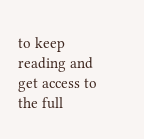to keep reading and get access to the full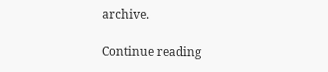archive.

Continue reading